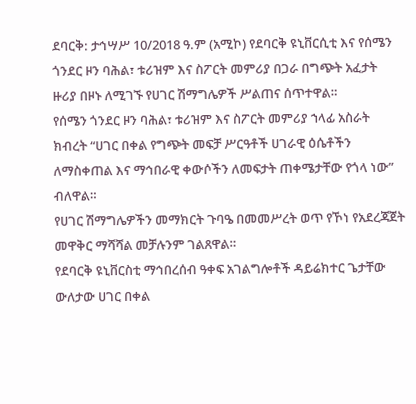ደባርቅ: ታኅሣሥ 10/2018 ዓ.ም (አሚኮ) የደባርቅ ዩኒቨርሲቲ እና የሰሜን ጎንደር ዞን ባሕል፣ ቱሪዝም እና ስፖርት መምሪያ በጋራ በግጭት አፈታት ዙሪያ በዞኑ ለሚገኙ የሀገር ሽማግሌዎች ሥልጠና ሰጥተዋል።
የሰሜን ጎንደር ዞን ባሕል፣ ቱሪዝም እና ስፖርት መምሪያ ኀላፊ አስራት ክብረት “ሀገር በቀል የግጭት መፍቻ ሥርዓቶች ሀገራዊ ዕሴቶችን ለማስቀጠል እና ማኅበራዊ ቀውሶችን ለመፍታት ጠቀሜታቸው የጎላ ነው” ብለዋል።
የሀገር ሽማግሌዎችን መማክርት ጉባዔ በመመሥረት ወጥ የኾነ የአደረጃጀት መዋቅር ማሻሻል መቻሉንም ገልጸዋል።
የደባርቅ ዩኒቨርስቲ ማኅበረሰብ ዓቀፍ አገልግሎቶች ዳይሬክተር ጌታቸው ውለታው ሀገር በቀል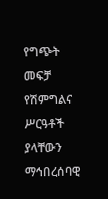የግጭት መፍቻ የሽምግልና ሥርዓቶች ያላቸውን ማኅበረሰባዊ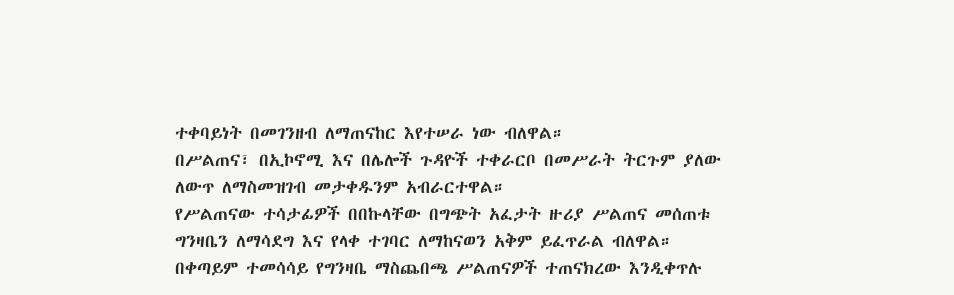ተቀባይነት በመገንዘብ ለማጠናከር እየተሠራ ነው ብለዋል።
በሥልጠና፣ በኢኮኖሚ እና በሌሎች ጉዳዮች ተቀራርቦ በመሥራት ትርጉም ያለው ለውጥ ለማስመዝገብ መታቀዱንም አብራርተዋል።
የሥልጠናው ተሳታፊዎች በበኩላቸው በግጭት አፈታት ዙሪያ ሥልጠና መሰጠቱ ግንዛቤን ለማሳደግ እና የላቀ ተገባር ለማከናወን አቅም ይፈጥራል ብለዋል።
በቀጣይም ተመሳሳይ የግንዛቤ ማስጨበጫ ሥልጠናዎች ተጠናክረው እንዲቀጥሉ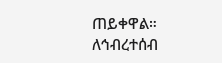ጠይቀዋል።
ለኅብረተሰብ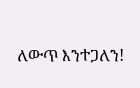ለውጥ እንተጋለን!